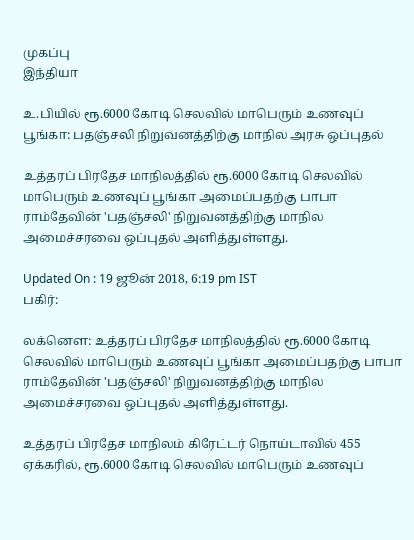முகப்பு
இந்தியா

உ.பியில் ரூ.6000 கோடி செலவில் மாபெரும் உணவுப் பூங்கா: பதஞ்சலி நிறுவனத்திற்கு மாநில அரசு ஒப்புதல்

உத்தரப் பிரதேச மாநிலத்தில் ரூ.6000 கோடி செலவில் மாபெரும் உணவுப் பூங்கா அமைப்பதற்கு பாபா ராம்தேவின் 'பதஞ்சலி' நிறுவனத்திற்கு மாநில அமைச்சரவை ஒப்புதல் அளித்துள்ளது.

Updated On : 19 ஜூன் 2018, 6:19 pm IST
பகிர்:

லக்னௌ: உத்தரப் பிரதேச மாநிலத்தில் ரூ.6000 கோடி செலவில் மாபெரும் உணவுப் பூங்கா அமைப்பதற்கு பாபா ராம்தேவின் 'பதஞ்சலி' நிறுவனத்திற்கு மாநில அமைச்சரவை ஒப்புதல் அளித்துள்ளது.

உத்தரப் பிரதேச மாநிலம் கிரேட்டர் நொய்டாவில் 455 ஏக்கரில், ரூ.6000 கோடி செலவில் மாபெரும் உணவுப்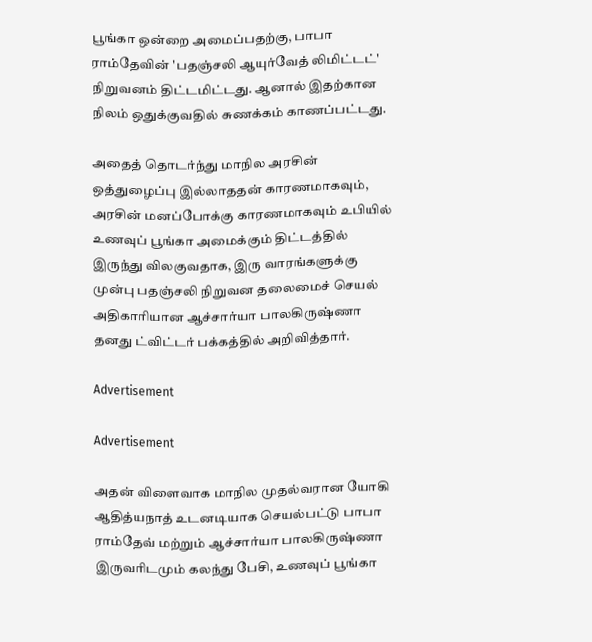பூங்கா ஒன்றை அமைப்பதற்கு, பாபா ராம்தேவின் 'பதஞ்சலி ஆயுர்வேத் லிமிட்டட்' நிறுவனம் திட்டமிட்டது. ஆனால் இதற்கான நிலம் ஒதுக்குவதில் சுணக்கம் காணப்பட்டது.

அதைத் தொடர்ந்து மாநில அரசின் ஒத்துழைப்பு இல்லாததன் காரணமாகவும், அரசின் மனப்போக்கு காரணமாகவும் உபியில் உணவுப் பூங்கா அமைக்கும் திட்டத்தில் இருந்து விலகுவதாக, இரு வாரங்களுக்கு முன்பு பதஞ்சலி நிறுவன தலைமைச் செயல் அதிகாரியான ஆச்சார்யா பாலகிருஷ்ணா தனது ட்விட்டர் பக்கத்தில் அறிவித்தார்.

Advertisement

Advertisement

அதன் விளைவாக மாநில முதல்வரான யோகி ஆதித்யநாத் உடனடியாக செயல்பட்டு பாபா ராம்தேவ் மற்றும் ஆச்சார்யா பாலகிருஷ்ணா இருவரிடமும் கலந்து பேசி, உணவுப் பூங்கா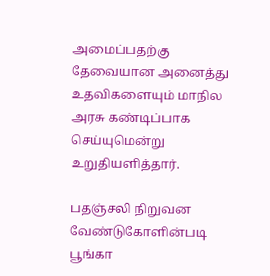அமைப்பதற்கு தேவையான அனைத்து உதவிகளையும் மாநில அரசு கண்டிப்பாக செய்யுமென்று உறுதியளித்தார்.

பதஞ்சலி நிறுவன வேண்டுகோளின்படி பூங்கா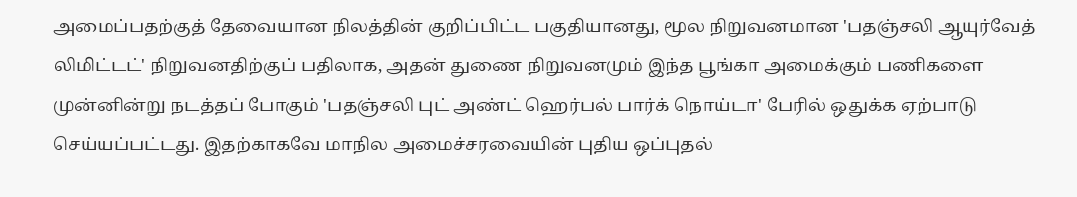அமைப்பதற்குத் தேவையான நிலத்தின் குறிப்பிட்ட பகுதியானது, மூல நிறுவனமான 'பதஞ்சலி ஆயுர்வேத் லிமிட்டட்' நிறுவனதிற்குப் பதிலாக, அதன் துணை நிறுவனமும் இந்த பூங்கா அமைக்கும் பணிகளை முன்னின்று நடத்தப் போகும் 'பதஞ்சலி புட் அண்ட் ஹெர்பல் பார்க் நொய்டா' பேரில் ஒதுக்க ஏற்பாடு செய்யப்பட்டது. இதற்காகவே மாநில அமைச்சரவையின் புதிய ஒப்புதல்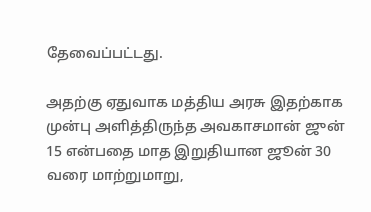தேவைப்பட்டது.

அதற்கு ஏதுவாக மத்திய அரசு இதற்காக முன்பு அளித்திருந்த அவகாசமான் ஜுன் 15 என்பதை மாத இறுதியான ஜூன் 30 வரை மாற்றுமாறு,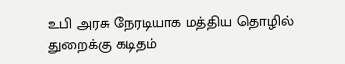உபி அரசு நேரடியாக மத்திய தொழில் துறைக்கு கடிதம்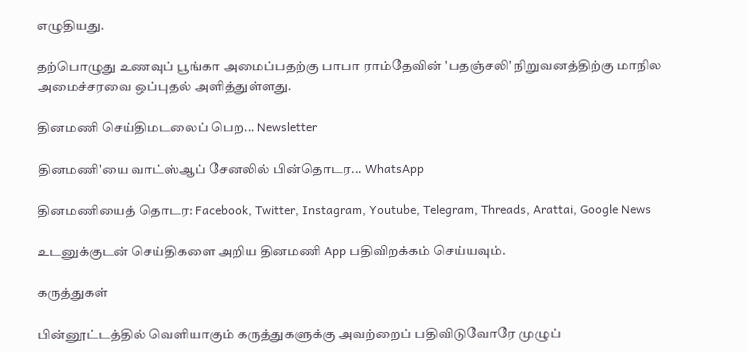எழுதியது.

தற்பொழுது உணவுப் பூங்கா அமைப்பதற்கு பாபா ராம்தேவின் 'பதஞ்சலி' நிறுவனத்திற்கு மாநில அமைச்சரவை ஒப்புதல் அளித்துள்ளது.

தினமணி செய்திமடலைப் பெற... Newsletter

தினமணி'யை வாட்ஸ்ஆப் சேனலில் பின்தொடர... WhatsApp

தினமணியைத் தொடர: Facebook, Twitter, Instagram, Youtube, Telegram, Threads, Arattai, Google News

உடனுக்குடன் செய்திகளை அறிய தினமணி App பதிவிறக்கம் செய்யவும்.

கருத்துகள்

பின்னூட்டத்தில் வெளியாகும் கருத்துகளுக்கு அவற்றைப் பதிவிடுவோரே முழுப்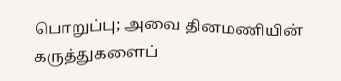பொறுப்பு; அவை தினமணியின் கருத்துகளைப்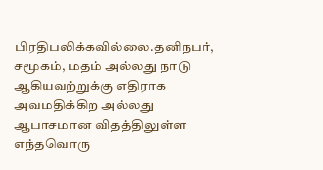பிரதிபலிக்கவில்லை.தனிநபர், சமூகம், மதம் அல்லது நாடு ஆகியவற்றுக்கு எதிராக அவமதிக்கிற அல்லது ஆபாசமான விதத்திலுள்ள எந்தவொரு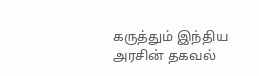கருத்தும் இந்திய அரசின் தகவல்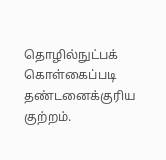தொழில்நுட்பக் கொள்கைப்படி தண்டனைக்குரிய குற்றம்.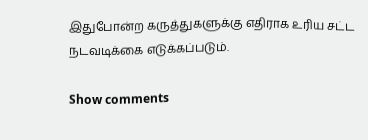இதுபோன்ற கருத்துகளுக்கு எதிராக உரிய சட்ட நடவடிக்கை எடுக்கப்படும்.

Show comments